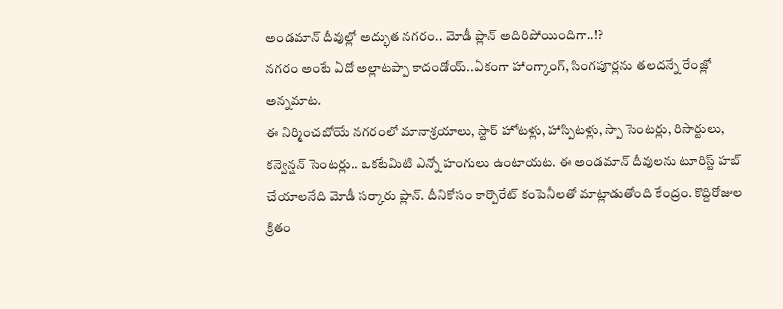అండమాన్ దీవుల్లో అద్భుత నగరం.. మోడీ ప్లాన్ అదిరిపోయిందిగా..!?
నగరం అంటే ఏదో అల్లాటప్పా కాదండోయ్..ఏకంగా హాంగ్కాంగ్, సింగపూర్లను తలదన్నే రేంజ్లో అన్నమాట.
ఈ నిర్మించబోయే నగరంలో మానాశ్రయాలు, స్టార్ హోటళ్లు, హాస్పిటళ్లు, స్పా సెంటర్లు, రిసార్టులు, కన్వెన్షన్ సెంటర్లు.. ఒకటేమిటి ఎన్నో హంగులు ఉంటాయట. ఈ అండమాన్ దీవులను టూరిస్ట్ హబ్ చేయాలనేది మోడీ సర్కారు ప్లాన్. దీనికోసం కార్పొరేట్ కంపెనీలతో మాట్లాడుతోంది కేంద్రం. కొద్దిరోజుల క్రితం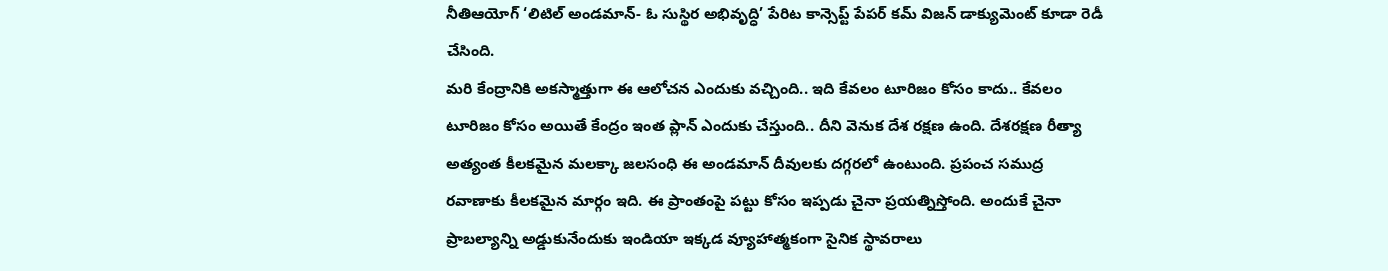నీతిఆయోగ్ ‘లిటిల్ అండమాన్- ఓ సుస్థిర అభివృద్ధి’ పేరిట కాన్సెప్ట్ పేపర్ కమ్ విజన్ డాక్యుమెంట్ కూడా రెడీ చేసింది.
మరి కేంద్రానికి అకస్మాత్తుగా ఈ ఆలోచన ఎందుకు వచ్చింది.. ఇది కేవలం టూరిజం కోసం కాదు.. కేవలం టూరిజం కోసం అయితే కేంద్రం ఇంత ప్లాన్ ఎందుకు చేస్తుంది.. దీని వెనుక దేశ రక్షణ ఉంది. దేశరక్షణ రీత్యా అత్యంత కీలకమైన మలక్కా జలసంధి ఈ అండమాన్ దీవులకు దగ్గరలో ఉంటుంది. ప్రపంచ సముద్ర రవాణాకు కీలకమైన మార్గం ఇది. ఈ ప్రాంతంపై పట్టు కోసం ఇప్పడు చైనా ప్రయత్నిస్తోంది. అందుకే చైనా ప్రాబల్యాన్ని అడ్డుకునేందుకు ఇండియా ఇక్కడ వ్యూహాత్మకంగా సైనిక స్థావరాలు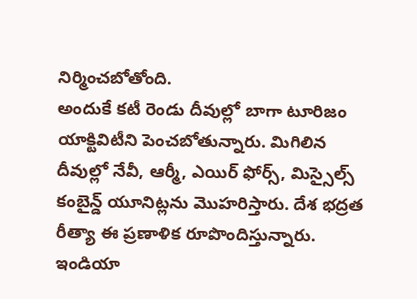నిర్మించబోతోంది.
అందుకే కటీ రెండు దీవుల్లో బాగా టూరిజం యాక్టివిటీని పెంచబోతున్నారు. మిగిలిన దీవుల్లో నేవీ, ఆర్మీ, ఎయిర్ ఫోర్స్, మిస్సైల్స్ కంబైన్డ్ యూనిట్లను మొహరిస్తారు. దేశ భద్రత రీత్యా ఈ ప్రణాళిక రూపొందిస్తున్నారు. ఇండియా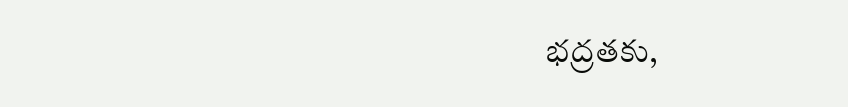భద్రతకు,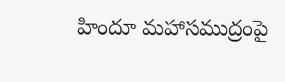హిందూ మహాసముద్రంపై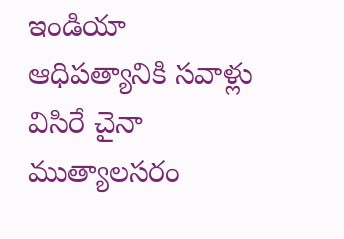ఇండియా ఆధిపత్యానికి సవాళ్లు విసిరే చైనా ముత్యాలసరం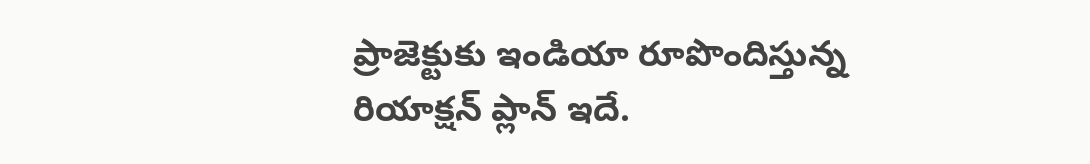ప్రాజెక్టుకు ఇండియా రూపొందిస్తున్న రియాక్షన్ ప్లాన్ ఇదే.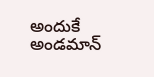అందుకే అండమాన్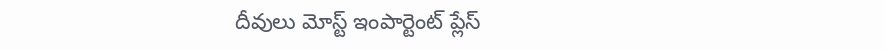దీవులు మోస్ట్ ఇంపార్టెంట్ ప్లేస్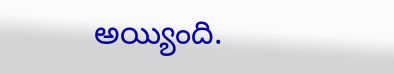అయ్యింది.